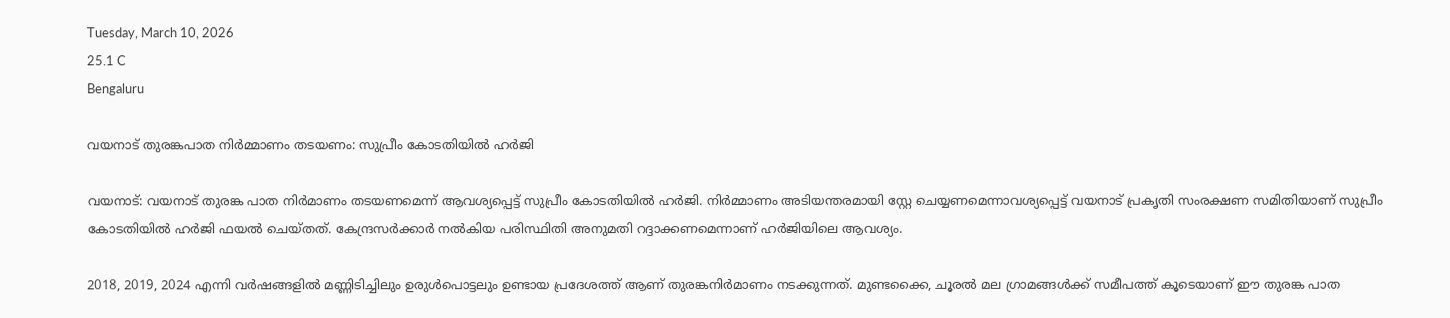Tuesday, March 10, 2026
25.1 C
Bengaluru

വയനാട് തുരങ്കപാത നിര്‍മ്മാണം തടയണം: സുപ്രീം കോടതിയില്‍ ഹര്‍ജി

വയനാട്: വയനാട് തുരങ്ക പാത നിര്‍മാണം തടയണമെന്ന് ആവശ്യപ്പെട്ട് സുപ്രീം കോടതിയില്‍ ഹർജി. നിർമ്മാണം അടിയന്തരമായി സ്റ്റേ ചെയ്യണമെന്നാവശ്യപ്പെട്ട് വയനാട് പ്രകൃതി സംരക്ഷണ സമിതിയാണ് സുപ്രീം കോടതിയില്‍ ഹർജി ഫയല്‍ ചെയ്തത്. കേന്ദ്രസർക്കാർ നല്‍കിയ പരിസ്ഥിതി അനുമതി റദ്ദാക്കണമെന്നാണ് ഹർജിയിലെ ആവശ്യം.

2018, 2019, 2024 എന്നി വർഷങ്ങളില്‍ മണ്ണിടിച്ചിലും ഉരുള്‍പൊട്ടലും ഉണ്ടായ പ്രദേശത്ത് ആണ് തുരങ്കനിർമാണം നടക്കുന്നത്. മുണ്ടക്കൈ, ചൂരല്‍ മല ഗ്രാമങ്ങള്‍ക്ക് സമീപത്ത് കൂടെയാണ് ഈ തുരങ്ക പാത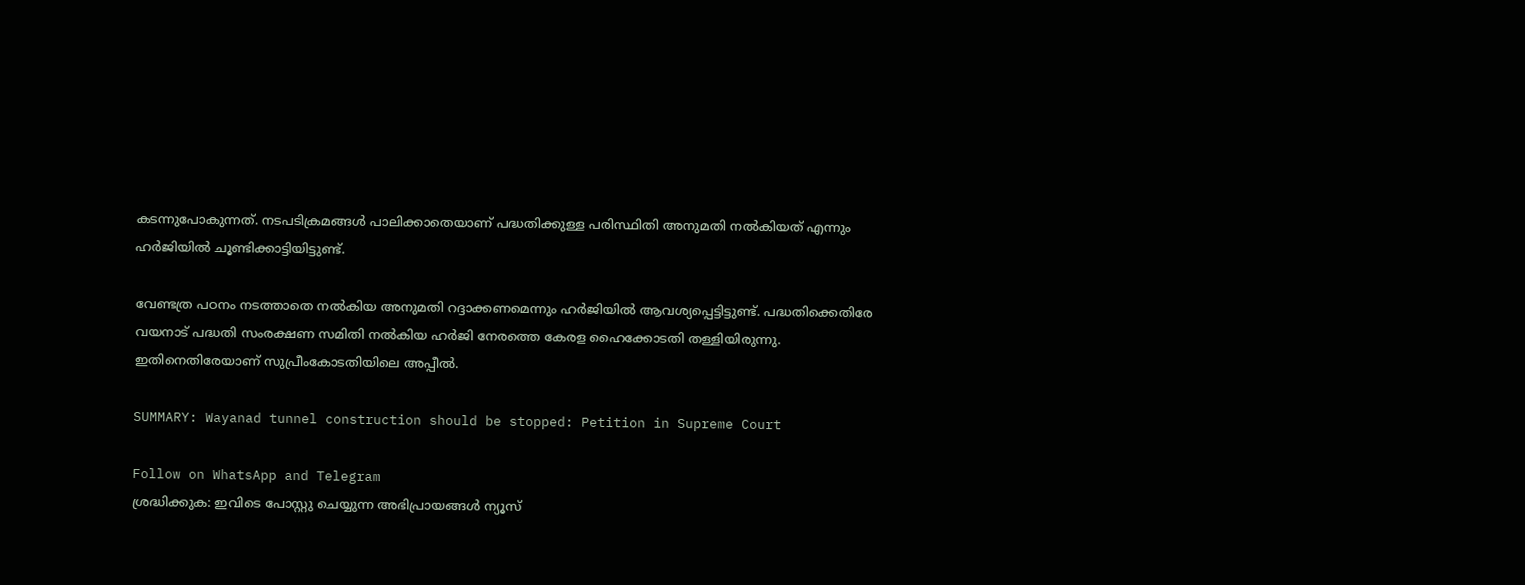കടന്നുപോകുന്നത്. നടപടിക്രമങ്ങള്‍ പാലിക്കാതെയാണ് പദ്ധതിക്കുള്ള പരിസ്ഥിതി അനുമതി നല്‍കിയത് എന്നും ഹർജിയില്‍‌ ചൂണ്ടിക്കാട്ടിയിട്ടുണ്ട്.

വേണ്ടത്ര പഠനം നടത്താതെ നല്‍കിയ അനുമതി റദ്ദാക്കണമെന്നും ഹർജിയില്‍ ആവശ്യപ്പെട്ടിട്ടുണ്ട്. പദ്ധതിക്കെതിരേ വയനാട് പദ്ധതി സംരക്ഷണ സമിതി നല്‍കിയ ഹർജി നേരത്തെ കേരള ഹൈക്കോടതി തള്ളിയിരുന്നു. ഇതിനെതിരേയാണ് സുപ്രീംകോടതിയിലെ അപ്പീല്‍.

SUMMARY: Wayanad tunnel construction should be stopped: Petition in Supreme Court

Follow on WhatsApp and Telegram
ശ്രദ്ധിക്കുക: ഇവിടെ പോസ്റ്റു ചെയ്യുന്ന അഭിപ്രായങ്ങള്‍ ന്യൂസ്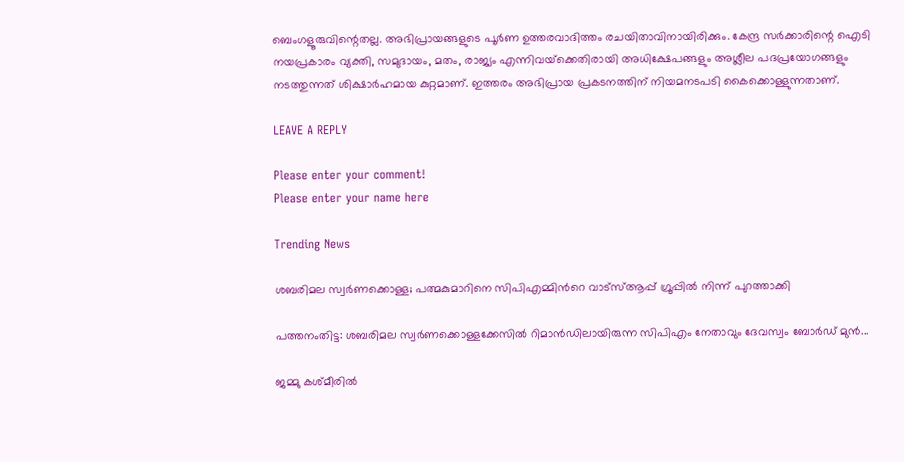ബെംഗളൂരുവിന്റെതല്ല. അഭിപ്രായങ്ങളുടെ പൂര്‍ണ ഉത്തരവാദിത്തം രചയിതാവിനായിരിക്കും. കേന്ദ്ര സര്‍ക്കാരിന്റെ ഐടി നയപ്രകാരം വ്യക്തി, സമുദായം, മതം, രാജ്യം എന്നിവയ്‌ക്കെതിരായി അധിക്ഷേപങ്ങളും അശ്ലീല പദപ്രയോഗങ്ങളും നടത്തുന്നത് ശിക്ഷാര്‍ഹമായ കുറ്റമാണ്. ഇത്തരം അഭിപ്രായ പ്രകടനത്തിന് നിയമനടപടി കൈക്കൊള്ളുന്നതാണ്.

LEAVE A REPLY

Please enter your comment!
Please enter your name here

Trending News

ശബരിമല സ്വര്‍ണക്കൊള്ള; പത്മകുമാറിനെ സിപിഎമ്മിന്‍റെ വാട്സ്‌ആപ്പ് ഗ്രൂപ്പില്‍ നിന്ന് പുറത്താക്കി

പത്തനംതിട്ട: ശബരിമല സ്വർണക്കൊള്ളക്കേസില്‍ റിമാൻഡിലായിരുന്ന സിപിഎം നേതാവും ദേവസ്വം ബോർഡ് മുൻ...

ജമ്മു കശ്മീരില്‍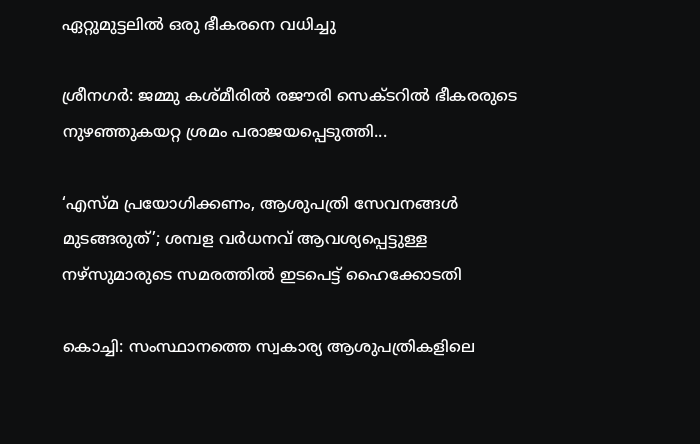ഏറ്റുമുട്ടലില്‍ ഒരു ഭീകരനെ വധിച്ചു

ശ്രീനഗര്‍: ജമ്മു കശ്മീരില്‍ രജൗരി സെക്ടറില്‍ ഭീകരരുടെ നുഴഞ്ഞുകയറ്റ ശ്രമം പരാജയപ്പെടുത്തി...

‘എസ്മ പ്രയോഗിക്കണം, ആശുപത്രി സേവനങ്ങള്‍ മുടങ്ങരുത്’; ശമ്പള വര്‍ധനവ് ആവശ്യപ്പെട്ടുള്ള നഴ്സുമാരുടെ സമരത്തിൽ ഇടപെട്ട് ഹൈക്കോടതി

കൊച്ചി: സംസ്ഥാനത്തെ സ്വകാര്യ ആശുപത്രികളിലെ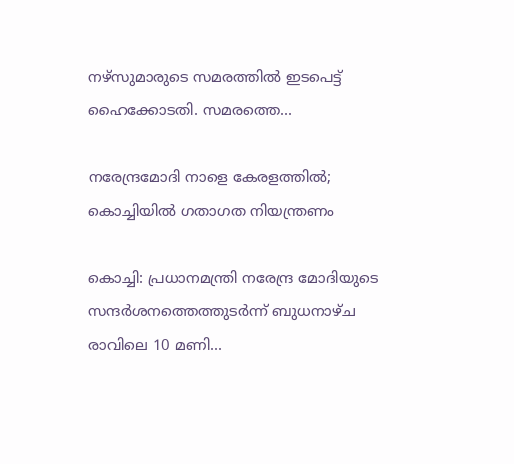നഴ്‌സുമാരുടെ സമരത്തില്‍ ഇടപെട്ട് ഹൈക്കോടതി. സമരത്തെ...

നരേന്ദ്രമോദി നാളെ കേരളത്തില്‍; കൊച്ചിയില്‍ ഗതാഗത നിയന്ത്രണം

കൊച്ചി: പ്രധാനമന്ത്രി നരേന്ദ്ര മോദിയുടെ സന്ദർശനത്തെത്തുടർന്ന് ബുധനാഴ്ച രാവിലെ 10 മണി...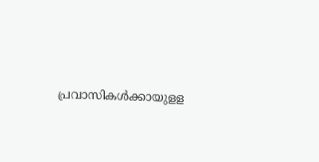പ്രവാസികള്‍ക്കായുളള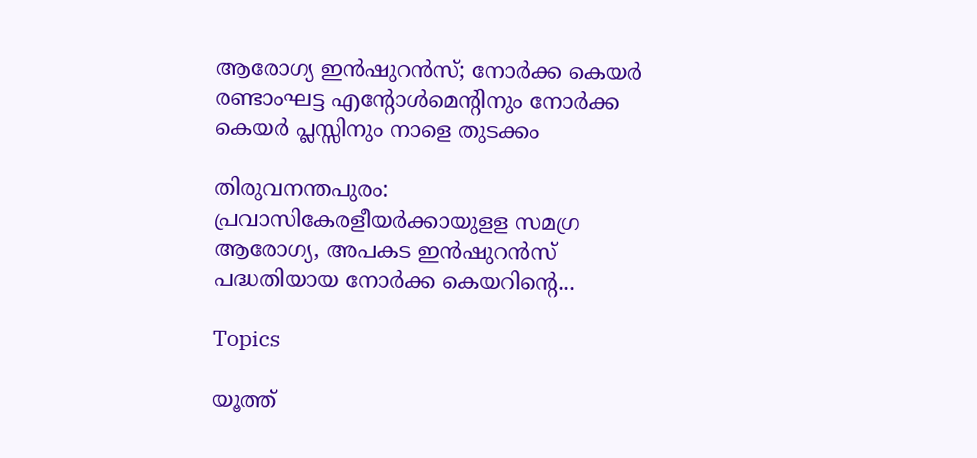ആരോഗ്യ ഇന്‍ഷുറന്‍സ്; നോര്‍ക്ക കെയര്‍ രണ്ടാംഘട്ട എന്‍റോള്‍മെന്റിനും നോര്‍ക്ക കെയര്‍ പ്ലസ്സിനും നാളെ തുടക്കം

തിരുവനന്തപുരം: പ്രവാസികേരളീയര്‍ക്കായുളള സമഗ്ര ആരോഗ്യ, അപകട ഇന്‍ഷുറന്‍സ് പദ്ധതിയായ നോര്‍ക്ക കെയറിന്റെ...

Topics

യൂത്ത്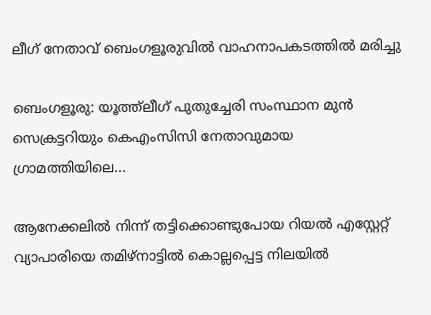ലീഗ് നേതാവ് ബെംഗളൂരുവിൽ വാഹനാപകടത്തിൽ മരിച്ചു

ബെംഗളൂരു: യൂത്ത്‍ലീഗ് പുതുച്ചേരി സംസ്ഥാന മുൻ സെക്രട്ടറിയും കെഎംസിസി നേതാവുമായ ഗ്രാമത്തിയിലെ...

ആനേക്കലിൽ നിന്ന് തട്ടിക്കൊണ്ടുപോയ റിയൽ എസ്റ്റേറ്റ് വ്യാപാരിയെ തമിഴ്നാട്ടിൽ കൊല്ലപ്പെട്ട നിലയിൽ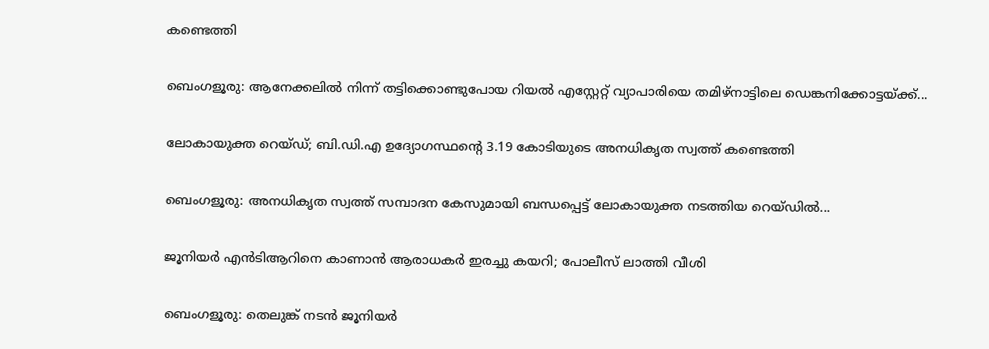കണ്ടെത്തി

ബെംഗളൂരു: ആനേക്കലിൽ നിന്ന് തട്ടിക്കൊണ്ടുപോയ റിയൽ എസ്റ്റേറ്റ് വ്യാപാരിയെ തമിഴ്‌നാട്ടിലെ ഡെങ്കനിക്കോട്ടയ്ക്ക്...

ലോകായുക്ത റെയ്ഡ്; ബി.ഡി.എ ഉദ്യോഗസ്ഥന്റെ 3.19 കോടിയുടെ അനധികൃത സ്വത്ത് കണ്ടെത്തി

ബെംഗളൂരു: അനധികൃത സ്വത്ത് സമ്പാദന കേസുമായി ബന്ധപ്പെട്ട് ലോകായുക്ത നടത്തിയ റെയ്ഡിൽ...

ജൂനിയർ എൻടിആറിനെ കാണാൻ ആരാധകർ ഇരച്ചു കയറി; പോലീസ് ലാത്തി വീശി

ബെംഗളൂരു: തെലുങ്ക് നടൻ ജൂനിയർ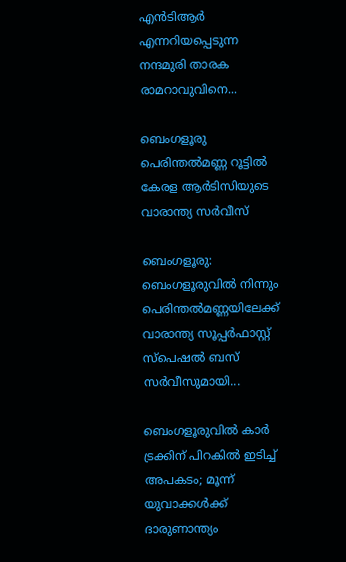എൻടിആർ എന്നറിയപ്പെടുന്ന നന്ദമുരി താരക രാമറാവുവിനെ...

ബെംഗളൂരു പെരിന്തൽമണ്ണ റൂട്ടില്‍ കേരള ആർടിസിയുടെ വാരാന്ത്യ സർവീസ്

ബെംഗളൂരു: ബെംഗളൂരുവില്‍ നിന്നും പെരിന്തൽമണ്ണയിലേക്ക് വാരാന്ത്യ സൂപ്പർഫാസ്റ്റ് സ്പെഷൽ ബസ് സർവീസുമായി...

ബെംഗളൂരുവിൽ കാര്‍ ട്രക്കിന് പിറകില്‍ ഇടിച്ച് അപകടം; മൂന്ന് യുവാക്കൾക്ക് ദാരുണാന്ത്യം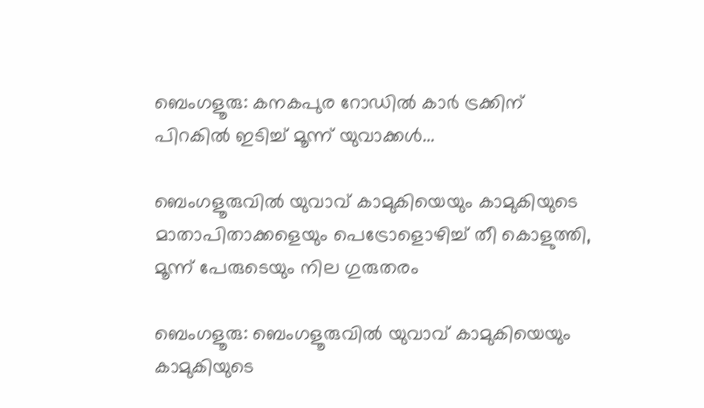ബെംഗളൂരു: കനകപുര റോഡില്‍ കാര്‍ ട്രക്കിന് പിറകില്‍ ഇടിച്ച് മൂന്ന് യുവാക്കൾ...

ബെംഗളൂരുവിൽ യുവാവ് കാമുകിയെയും കാമുകിയുടെ മാതാപിതാക്കളെയും പെട്രോളൊഴിച്ച് തീ കൊളുത്തി, മൂന്ന് പേരുടെയും നില ഗുരുതരം

ബെംഗളൂരു: ബെംഗളൂരുവിൽ യുവാവ് കാമുകിയെയും കാമുകിയുടെ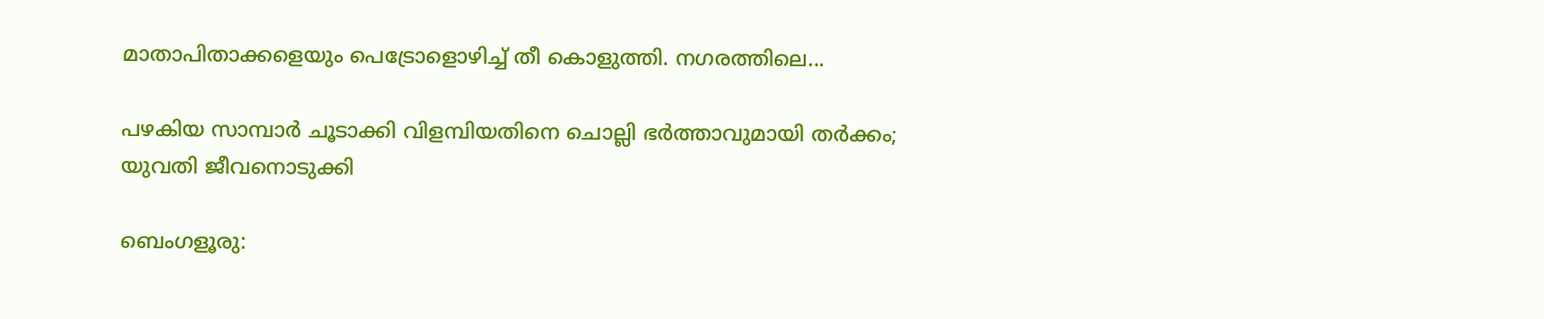മാതാപിതാക്കളെയും പെട്രോളൊഴിച്ച് തീ കൊളുത്തി. നഗരത്തിലെ...

പഴകിയ സാമ്പാർ ചൂടാക്കി വിളമ്പിയതിനെ ചൊല്ലി ഭർത്താവുമായി തർക്കം; യുവതി ജീവനൊടുക്കി

ബെംഗളൂരു: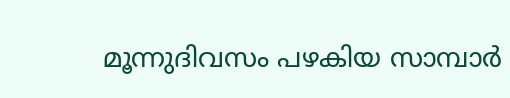മൂന്നുദിവസം പഴകിയ സാമ്പാർ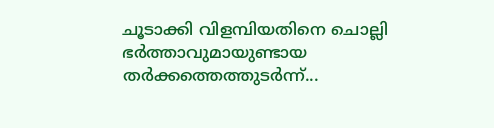ചൂടാക്കി വിളമ്പിയതിനെ ചൊല്ലി ഭർത്താവുമായുണ്ടായ തർക്കത്തെത്തുടർന്ന്...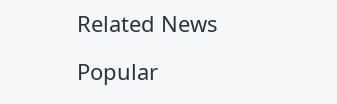Related News

Popular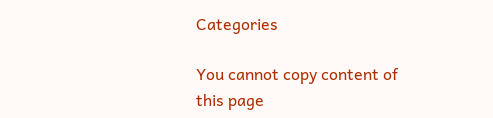Categories

You cannot copy content of this page